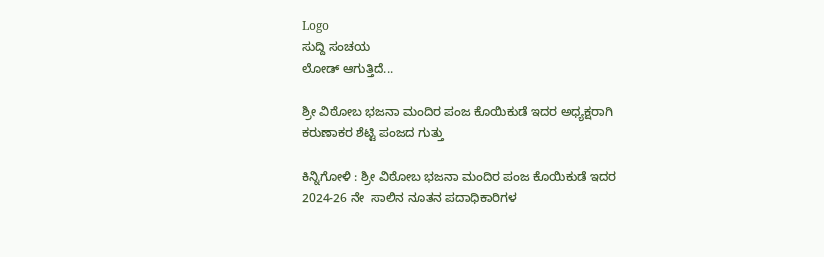Logo
ಸುದ್ದಿ ಸಂಚಯ
ಲೋಡ್ ಆಗುತ್ತಿದೆ...

ಶ್ರೀ ವಿಠೋಬ ಭಜನಾ ಮಂದಿರ ಪಂಜ ಕೊಯಿಕುಡೆ ಇದರ ಅಧ್ಯಕ್ಷರಾಗಿ ಕರುಣಾಕರ ಶೆಟ್ಟಿ ಪಂಜದ ಗುತ್ತು

ಕಿನ್ನಿಗೋಳಿ : ಶ್ರೀ ವಿಠೋಬ ಭಜನಾ ಮಂದಿರ ಪಂಜ ಕೊಯಿಕುಡೆ ಇದರ 2024-26 ನೇ  ಸಾಲಿನ ನೂತನ ಪದಾಧಿಕಾರಿಗಳ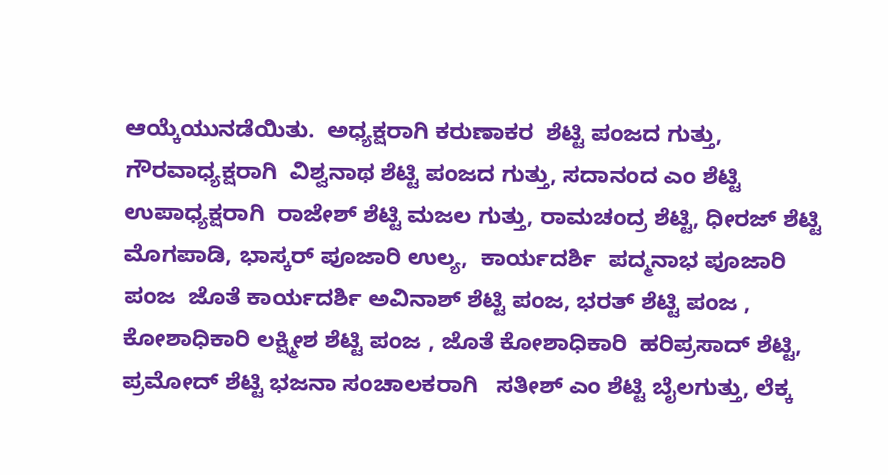ಆಯ್ಕೆಯುನಡೆಯಿತು.  ಅಧ್ಯಕ್ಷರಾಗಿ ಕರುಣಾಕರ  ಶೆಟ್ಟಿ ಪಂಜದ ಗುತ್ತು, ಗೌರವಾಧ್ಯಕ್ಷರಾಗಿ  ವಿಶ್ವನಾಥ ಶೆಟ್ಟಿ ಪಂಜದ ಗುತ್ತು, ಸದಾನಂದ ಎಂ ಶೆಟ್ಟಿ ಉಪಾಧ್ಯಕ್ಷರಾಗಿ  ರಾಜೇಶ್ ಶೆಟ್ಟಿ ಮಜಲ ಗುತ್ತು, ರಾಮಚಂದ್ರ ಶೆಟ್ಟಿ, ಧೀರಜ್ ಶೆಟ್ಟಿ  ಮೊಗಪಾಡಿ, ಭಾಸ್ಕರ್ ಪೂಜಾರಿ ಉಲ್ಯ,  ಕಾರ್ಯದರ್ಶಿ  ಪದ್ಮನಾಭ ಪೂಜಾರಿ ಪಂಜ  ಜೊತೆ ಕಾರ್ಯದರ್ಶಿ ಅವಿನಾಶ್ ಶೆಟ್ಟಿ ಪಂಜ, ಭರತ್ ಶೆಟ್ಟಿ ಪಂಜ , ಕೋಶಾಧಿಕಾರಿ ಲಕ್ಷ್ಮೀಶ ಶೆಟ್ಟಿ ಪಂಜ , ಜೊತೆ ಕೋಶಾಧಿಕಾರಿ  ಹರಿಪ್ರಸಾದ್ ಶೆಟ್ಟಿ, ಪ್ರಮೋದ್ ಶೆಟ್ಟಿ ಭಜನಾ ಸಂಚಾಲಕರಾಗಿ   ಸತೀಶ್ ಎಂ ಶೆಟ್ಟಿ ಬೈಲಗುತ್ತು, ಲೆಕ್ಕ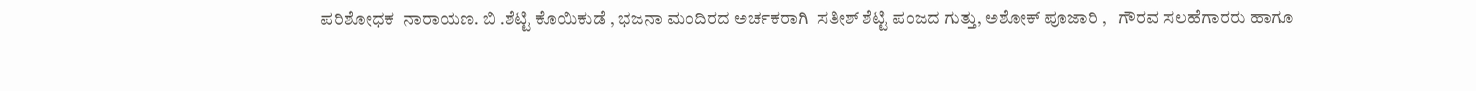ಪರಿಶೋಧಕ  ನಾರಾಯಣ. ಬಿ .ಶೆಟ್ಟಿ ಕೊಯಿಕುಡೆ , ಭಜನಾ ಮಂದಿರದ ಅರ್ಚಕರಾಗಿ  ಸತೀಶ್ ಶೆಟ್ಟಿ ಪಂಜದ ಗುತ್ತು, ಅಶೋಕ್ ಪೂಜಾರಿ ,   ಗೌರವ ಸಲಹೆಗಾರರು ಹಾಗೂ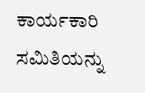ಕಾರ್ಯಕಾರಿ ಸಮಿತಿಯನ್ನು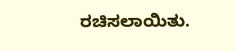ರಚಿಸಲಾಯಿತು.